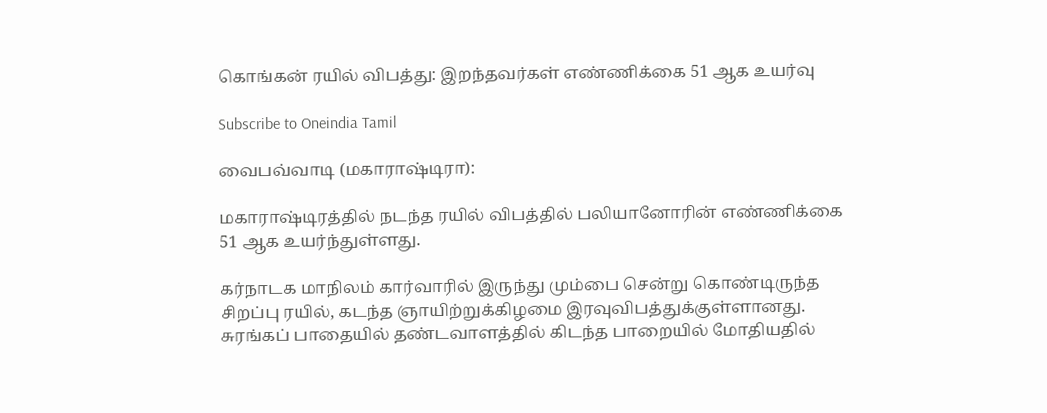கொங்கன் ரயில் விபத்து: இறந்தவர்கள் எண்ணிக்கை 51 ஆக உயர்வு

Subscribe to Oneindia Tamil

வைபவ்வாடி (மகாராஷ்டிரா):

மகாராஷ்டிரத்தில் நடந்த ரயில் விபத்தில் பலியானோரின் எண்ணிக்கை 51 ஆக உயர்ந்துள்ளது.

கர்நாடக மாநிலம் கார்வாரில் இருந்து மும்பை சென்று கொண்டிருந்த சிறப்பு ரயில், கடந்த ஞாயிற்றுக்கிழமை இரவுவிபத்துக்குள்ளானது. சுரங்கப் பாதையில் தண்டவாளத்தில் கிடந்த பாறையில் மோதியதில்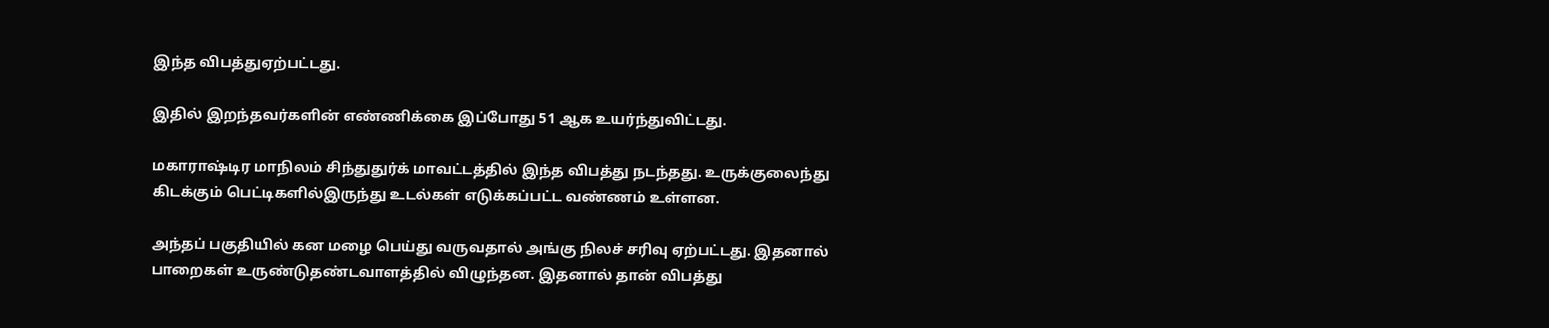இந்த விபத்துஏற்பட்டது.

இதில் இறந்தவர்களின் எண்ணிக்கை இப்போது 51 ஆக உயர்ந்துவிட்டது.

மகாராஷ்டிர மாநிலம் சிந்துதுர்க் மாவட்டத்தில் இந்த விபத்து நடந்தது. உருக்குலைந்து கிடக்கும் பெட்டிகளில்இருந்து உடல்கள் எடுக்கப்பட்ட வண்ணம் உள்ளன.

அந்தப் பகுதியில் கன மழை பெய்து வருவதால் அங்கு நிலச் சரிவு ஏற்பட்டது. இதனால் பாறைகள் உருண்டுதண்டவாளத்தில் விழுந்தன. இதனால் தான் விபத்து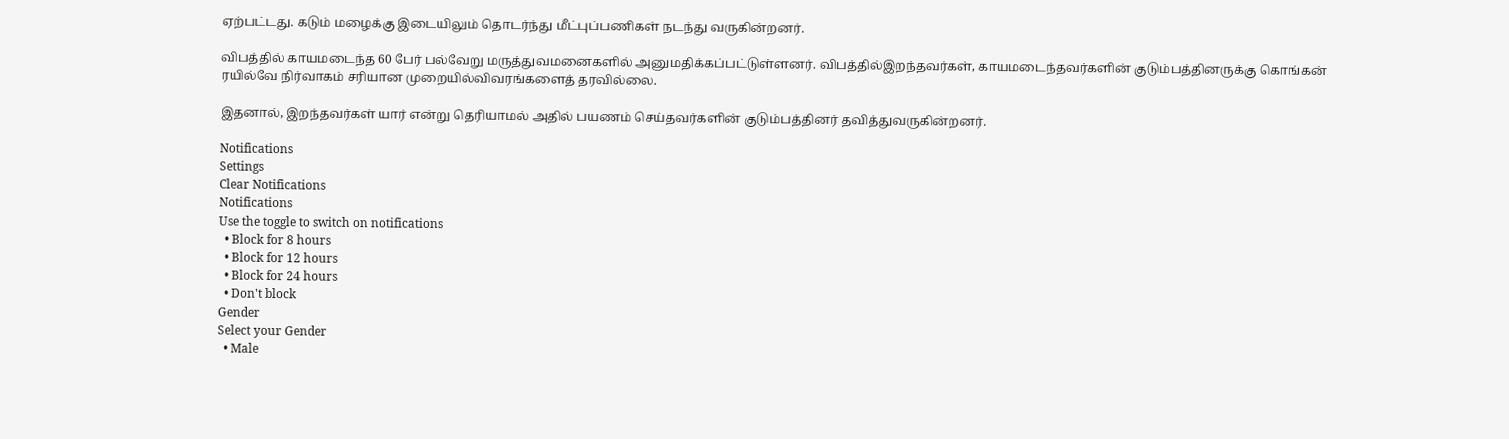ஏற்பட்டது. கடும் மழைக்கு இடையிலும் தொடர்ந்து மீட்புப்பணிகள் நடந்து வருகின்றனர்.

விபத்தில் காயமடைந்த 60 பேர் பல்வேறு மருத்துவமனைகளில் அனுமதிக்கப்பட்டுள்ளனர். விபத்தில்இறந்தவர்கள், காயமடைந்தவர்களின் குடும்பத்தினருக்கு கொங்கன் ரயில்வே நிர்வாகம் சரியான முறையில்விவரங்களைத் தரவில்லை.

இதனால், இறந்தவர்கள் யார் என்று தெரியாமல் அதில் பயணம் செய்தவர்களின் குடும்பத்தினர் தவித்துவருகின்றனர்.

Notifications
Settings
Clear Notifications
Notifications
Use the toggle to switch on notifications
  • Block for 8 hours
  • Block for 12 hours
  • Block for 24 hours
  • Don't block
Gender
Select your Gender
  • Male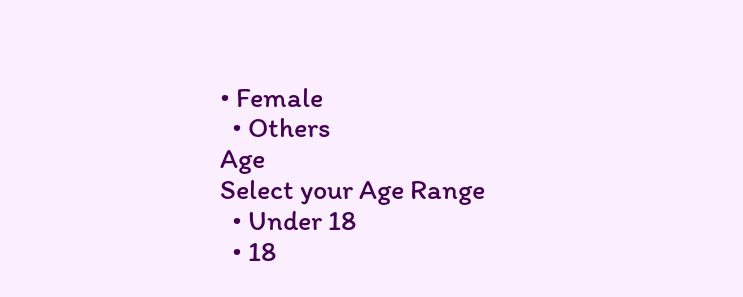• Female
  • Others
Age
Select your Age Range
  • Under 18
  • 18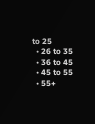to 25
  • 26 to 35
  • 36 to 45
  • 45 to 55
  • 55+